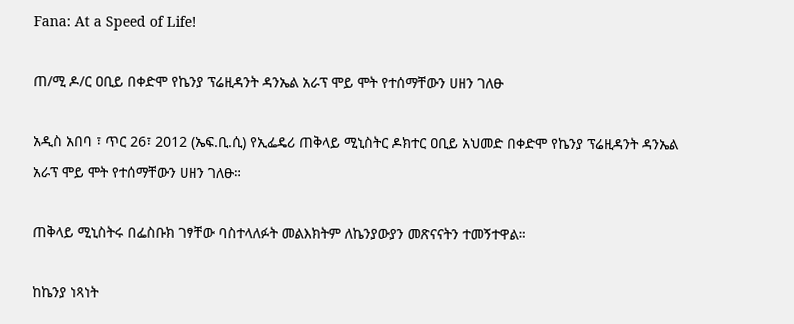Fana: At a Speed of Life!

ጠ/ሚ ዶ/ር ዐቢይ በቀድሞ የኬንያ ፕሬዚዳንት ዳንኤል አራፕ ሞይ ሞት የተሰማቸውን ሀዘን ገለፁ

አዲስ አበባ ፣ ጥር 26፣ 2012 (ኤፍ.ቢ.ሲ) የኢፌዴሪ ጠቅላይ ሚኒስትር ዶክተር ዐቢይ አህመድ በቀድሞ የኬንያ ፕሬዚዳንት ዳንኤል አራፕ ሞይ ሞት የተሰማቸውን ሀዘን ገለፁ።

ጠቅላይ ሚኒስትሩ በፌስቡክ ገፃቸው ባስተላለፉት መልእክትም ለኬንያውያን መጽናናትን ተመኝተዋል።

ከኬንያ ነጻነት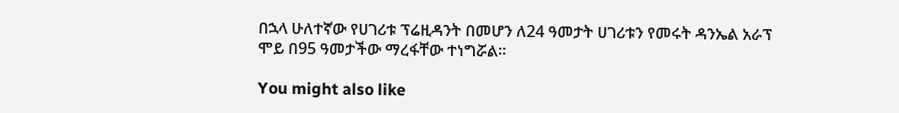በኋላ ሁለተኛው የሀገሪቱ ፕሬዚዳንት በመሆን ለ24 ዓመታት ሀገሪቱን የመሩት ዳንኤል አራፕ ሞይ በ95 ዓመታችው ማረፋቸው ተነግሯል።

You might also like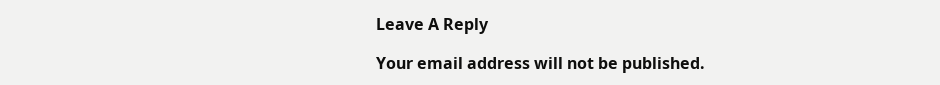Leave A Reply

Your email address will not be published.